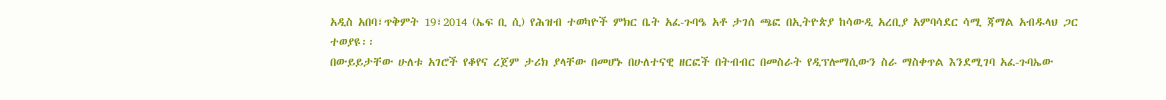አዲስ አበባ፣ጥቅምት 19፣2014 (ኤፍ ቢ ሲ) የሕዝብ ተወካዮች ምክር ቤት አፈ-ጉባዔ አቶ ታገሰ ጫፎ በኢትዮጵያ ከሳውዲ አረቢያ አምባሳደር ሳሚ ጃማል አብዱላህ ጋር ተወያዩ፡፡
በውይይታቸው ሁለቱ አገሮች የቆየና ረጀም ታሪክ ያላቸው በመሆኑ በሁለተናዊ ዘርፎች በትብብር በመስራት የዲፕሎማሲውን ስራ ማስቀጥል እንደሚገባ አፈ-ጉባኤው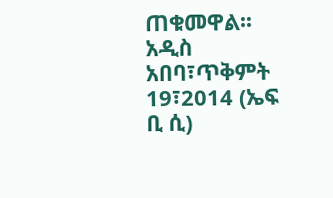ጠቁመዋል፡፡
አዲስ አበባ፣ጥቅምት 19፣2014 (ኤፍ ቢ ሲ)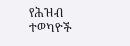የሕዝብ ተወካዮች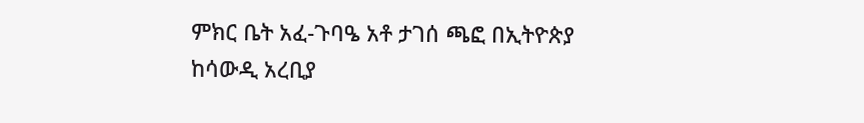ምክር ቤት አፈ-ጉባዔ አቶ ታገሰ ጫፎ በኢትዮጵያ ከሳውዲ አረቢያ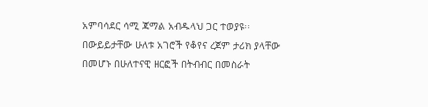አምባሳደር ሳሚ ጃማል አብዱላህ ጋር ተወያዩ፡፡
በውይይታቸው ሁለቱ አገሮች የቆየና ረጀም ታሪክ ያላቸው በመሆኑ በሁለተናዊ ዘርፎች በትብብር በመስራት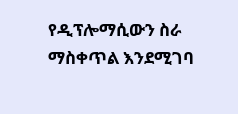የዲፕሎማሲውን ስራ ማስቀጥል እንደሚገባ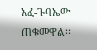አፈ-ጉባኤው ጠቁመዋል፡፡